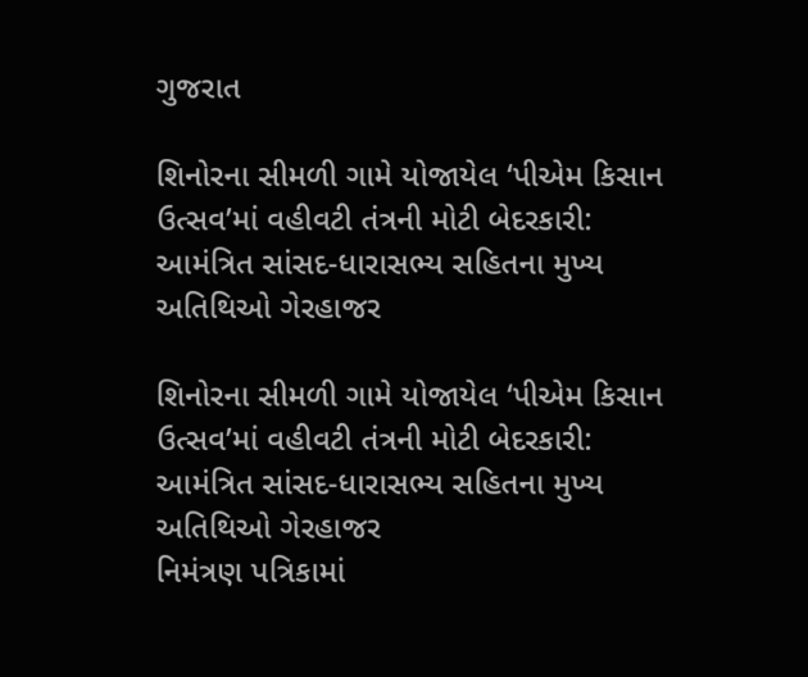ગુજરાત

શિનોરના સીમળી ગામે યોજાયેલ ‘પીએમ કિસાન ઉત્સવ’માં વહીવટી તંત્રની મોટી બેદરકારી: આમંત્રિત સાંસદ-ધારાસભ્ય સહિતના મુખ્ય અતિથિઓ ગેરહાજર

શિનોરના સીમળી ગામે યોજાયેલ ‘પીએમ કિસાન ઉત્સવ’માં વહીવટી તંત્રની મોટી બેદરકારી: આમંત્રિત સાંસદ-ધારાસભ્ય સહિતના મુખ્ય અતિથિઓ ગેરહાજર
નિમંત્રણ પત્રિકામાં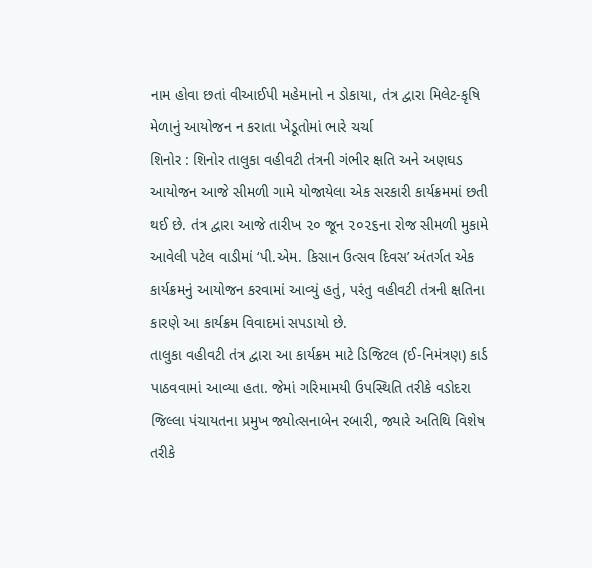નામ હોવા છતાં વીઆઈપી મહેમાનો ન ડોકાયા, તંત્ર દ્વારા મિલેટ-કૃષિ મેળાનું આયોજન ન કરાતા ખેડૂતોમાં ભારે ચર્ચા
શિનોર : શિનોર તાલુકા વહીવટી તંત્રની ગંભીર ક્ષતિ અને અણઘડ આયોજન આજે સીમળી ગામે યોજાયેલા એક સરકારી કાર્યક્રમમાં છતી થઈ છે. તંત્ર દ્વારા આજે તારીખ ૨૦ જૂન ૨૦૨૬ના રોજ સીમળી મુકામે આવેલી પટેલ વાડીમાં ‘પી.એમ. કિસાન ઉત્સવ દિવસ’ અંતર્ગત એક કાર્યક્રમનું આયોજન કરવામાં આવ્યું હતું, પરંતુ વહીવટી તંત્રની ક્ષતિના કારણે આ કાર્યક્રમ વિવાદમાં સપડાયો છે.
તાલુકા વહીવટી તંત્ર દ્વારા આ કાર્યક્રમ માટે ડિજિટલ (ઈ-નિમંત્રણ) કાર્ડ પાઠવવામાં આવ્યા હતા. જેમાં ગરિમામયી ઉપસ્થિતિ તરીકે વડોદરા જિલ્લા પંચાયતના પ્રમુખ જ્યોત્સનાબેન રબારી, જ્યારે અતિથિ વિશેષ તરીકે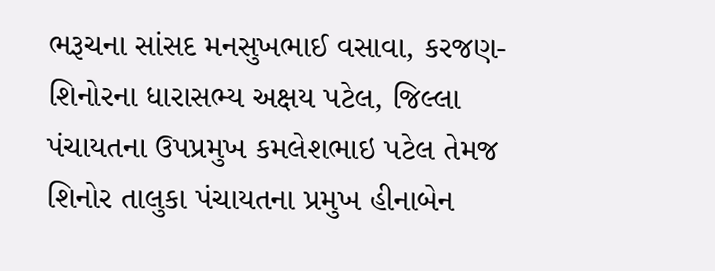ભરૂચના સાંસદ મનસુખભાઈ વસાવા, કરજણ-શિનોરના ધારાસભ્ય અક્ષય પટેલ, જિલ્લા પંચાયતના ઉપપ્રમુખ કમલેશભાઇ પટેલ તેમજ શિનોર તાલુકા પંચાયતના પ્રમુખ હીનાબેન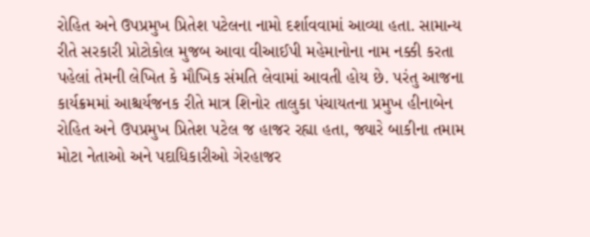રોહિત અને ઉપપ્રમુખ પ્રિતેશ પટેલના નામો દર્શાવવામાં આવ્યા હતા. સામાન્ય રીતે સરકારી પ્રોટોકોલ મુજબ આવા વીઆઈપી મહેમાનોના નામ નક્કી કરતા પહેલાં તેમની લેખિત કે મૌખિક સંમતિ લેવામાં આવતી હોય છે. પરંતુ આજના કાર્યક્રમમાં આશ્ચર્યજનક રીતે માત્ર શિનોર તાલુકા પંચાયતના પ્રમુખ હીનાબેન રોહિત અને ઉપપ્રમુખ પ્રિતેશ પટેલ જ હાજર રહ્યા હતા, જ્યારે બાકીના તમામ મોટા નેતાઓ અને પદાધિકારીઓ ગેરહાજર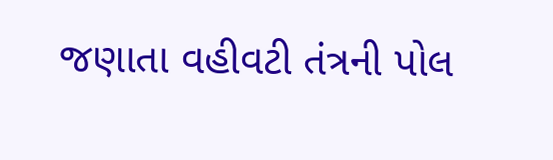જણાતા વહીવટી તંત્રની પોલ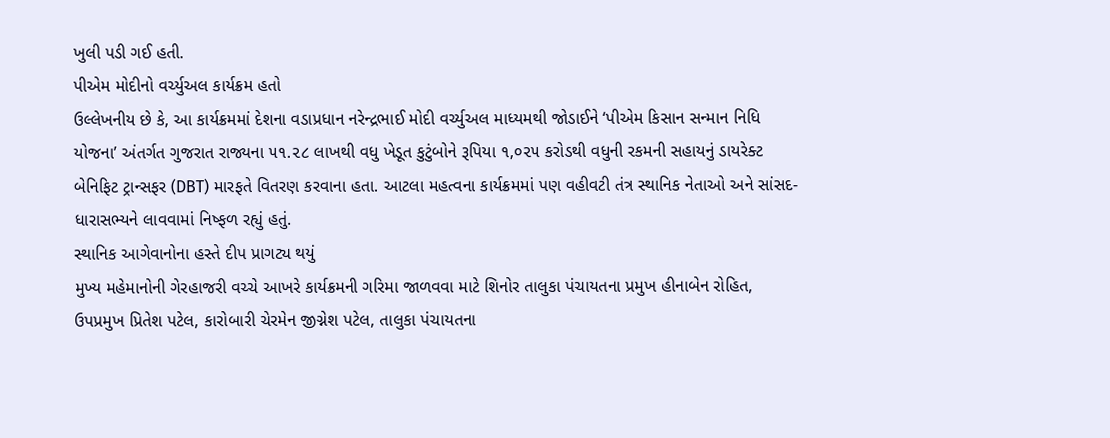ખુલી પડી ગઈ હતી.
પીએમ મોદીનો વર્ચ્યુઅલ કાર્યક્રમ હતો
ઉલ્લેખનીય છે કે, આ કાર્યક્રમમાં દેશના વડાપ્રધાન નરેન્દ્રભાઈ મોદી વર્ચ્યુઅલ માધ્યમથી જોડાઈને ‘પીએમ કિસાન સન્માન નિધિ યોજના’ અંતર્ગત ગુજરાત રાજ્યના ૫૧.૨૮ લાખથી વધુ ખેડૂત કુટુંબોને રૂપિયા ૧,૦૨૫ કરોડથી વધુની રકમની સહાયનું ડાયરેક્ટ બેનિફિટ ટ્રાન્સફર (DBT) મારફતે વિતરણ કરવાના હતા. આટલા મહત્વના કાર્યક્રમમાં પણ વહીવટી તંત્ર સ્થાનિક નેતાઓ અને સાંસદ-ધારાસભ્યને લાવવામાં નિષ્ફળ રહ્યું હતું.
સ્થાનિક આગેવાનોના હસ્તે દીપ પ્રાગટ્ય થયું
મુખ્ય મહેમાનોની ગેરહાજરી વચ્ચે આખરે કાર્યક્રમની ગરિમા જાળવવા માટે શિનોર તાલુકા પંચાયતના પ્રમુખ હીનાબેન રોહિત, ઉપપ્રમુખ પ્રિતેશ પટેલ, કારોબારી ચેરમેન જીગ્નેશ પટેલ, તાલુકા પંચાયતના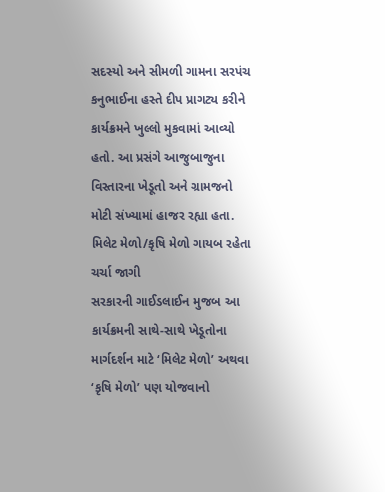સદસ્યો અને સીમળી ગામના સરપંચ કનુભાઈના હસ્તે દીપ પ્રાગટ્ય કરીને કાર્યક્રમને ખુલ્લો મુકવામાં આવ્યો હતો. આ પ્રસંગે આજુબાજુના વિસ્તારના ખેડૂતો અને ગ્રામજનો મોટી સંખ્યામાં હાજર રહ્યા હતા.
મિલેટ મેળો/કૃષિ મેળો ગાયબ રહેતા ચર્ચા જાગી
સરકારની ગાઈડલાઈન મુજબ આ કાર્યક્રમની સાથે-સાથે ખેડૂતોના માર્ગદર્શન માટે ‘મિલેટ મેળો’ અથવા ‘કૃષિ મેળો’ પણ યોજવાનો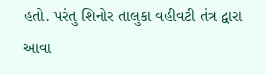હતો. પરંતુ શિનોર તાલુકા વહીવટી તંત્ર દ્વારા આવા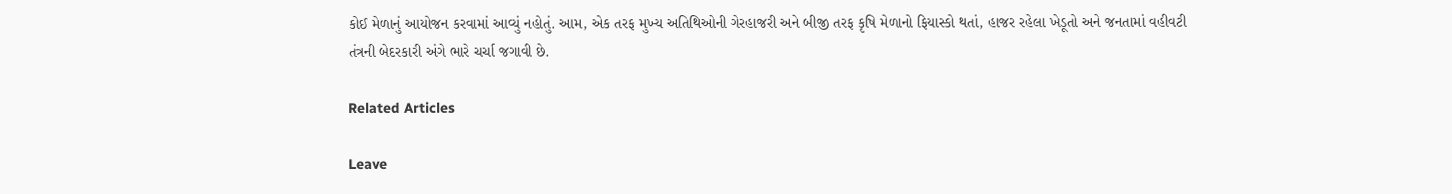કોઈ મેળાનું આયોજન કરવામાં આવ્યું નહોતું. આમ, એક તરફ મુખ્ય અતિથિઓની ગેરહાજરી અને બીજી તરફ કૃષિ મેળાનો ફિયાસ્કો થતાં, હાજર રહેલા ખેડૂતો અને જનતામાં વહીવટી તંત્રની બેદરકારી અંગે ભારે ચર્ચા જગાવી છે.

Related Articles

Leave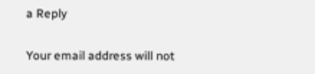a Reply

Your email address will not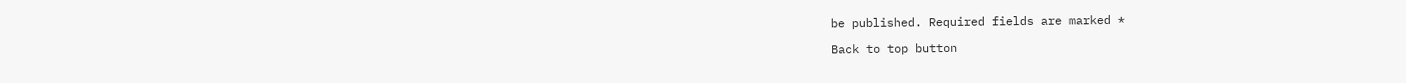be published. Required fields are marked *

Back to top button